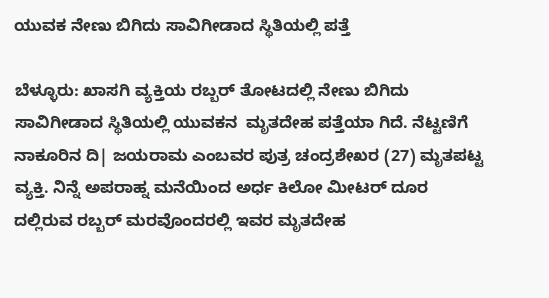ಯುವಕ ನೇಣು ಬಿಗಿದು ಸಾವಿಗೀಡಾದ ಸ್ಥಿತಿಯಲ್ಲಿ ಪತ್ತೆ

ಬೆಳ್ಳೂರು: ಖಾಸಗಿ ವ್ಯಕ್ತಿಯ ರಬ್ಬರ್ ತೋಟದಲ್ಲಿ ನೇಣು ಬಿಗಿದು ಸಾವಿಗೀಡಾದ ಸ್ಥಿತಿಯಲ್ಲಿ ಯುವಕನ  ಮೃತದೇಹ ಪತ್ತೆಯಾ ಗಿದೆ. ನೆಟ್ಟಣಿಗೆ ನಾಕೂರಿನ ದಿ| ಜಯರಾಮ ಎಂಬವರ ಪುತ್ರ ಚಂದ್ರಶೇಖರ (27) ಮೃತಪಟ್ಟ ವ್ಯಕ್ತಿ. ನಿನ್ನೆ ಅಪರಾಹ್ನ ಮನೆಯಿಂದ ಅರ್ಧ ಕಿಲೋ ಮೀಟರ್ ದೂರ ದಲ್ಲಿರುವ ರಬ್ಬರ್ ಮರವೊಂದರಲ್ಲಿ ಇವರ ಮೃತದೇಹ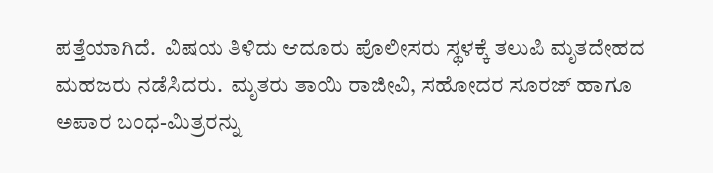ಪತ್ತೆಯಾಗಿದೆ.  ವಿಷಯ ತಿಳಿದು ಆದೂರು ಪೊಲೀಸರು ಸ್ಥಳಕ್ಕೆ ತಲುಪಿ ಮೃತದೇಹದ ಮಹಜರು ನಡೆಸಿದರು.  ಮೃತರು ತಾಯಿ ರಾಜೀವಿ, ಸಹೋದರ ಸೂರಜ್ ಹಾಗೂ ಅಪಾರ ಬಂಧ-ಮಿತ್ರರನ್ನು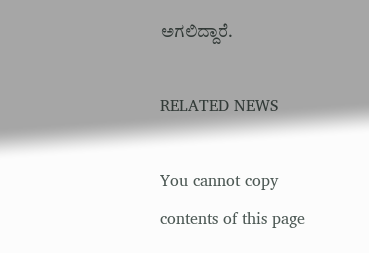ಅಗಲಿದ್ದಾರೆ.

RELATED NEWS

You cannot copy contents of this page